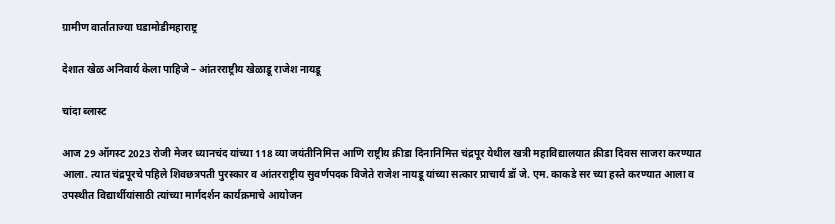ग्रामीण वार्ताताज्या घडामोडीमहाराष्ट्र

देशात खेळ अनिवार्य केला पाहिजे – आंतरराष्ट्रीय खेळाडू राजेश नायडू

चांदा ब्लास्ट

आज 29 ऑगस्ट 2023 रोजी मेजर ध्यानचंद यांच्या 118 व्या जयंतीनिमित्त आणि राष्ट्रीय क्रीडा दिनानिमित्त चंद्रपूर येथील खत्री महाविद्यालयात क्रीडा दिवस साजरा करण्यात आला. त्यात चंद्रपूरचे पहिले शिवछत्रपती पुरस्कार व आंतरराष्ट्रीय सुवर्णपदक विजेते राजेश नायडू यांच्या सत्कार प्राचार्य डॉ जे. एम. काकडे सर च्या हस्ते करण्यात आला व उपस्थीत विद्यार्थीयांसाठी त्यांच्या मार्गदर्शन कार्यक्रमाचे आयोजन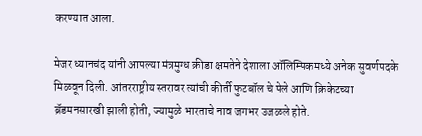करण्यात आला.

मेजर ध्यानचंद यांनी आपल्या मंत्रमुग्ध क्रीडा क्षमतेने देशाला ऑलिम्पिकमध्ये अनेक सुवर्णपदके मिळवून दिली. आंतरराष्ट्रीय स्तरावर त्यांची कीर्ती फुटबॉल चे पेले आणि क्रिकेटच्या ब्रॅडमनसारखी झाली होती, ज्यामुळे भारताचे नाव जगभर उजळले होते.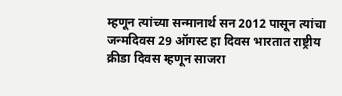म्हणून त्यांच्या सन्मानार्थ सन 2012 पासून त्यांचा जन्मदिवस 29 ऑगस्ट हा दिवस भारतात राष्ट्रीय क्रीडा दिवस म्हणून साजरा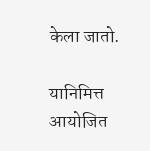केला जातो.

यानिमित्त आयोजित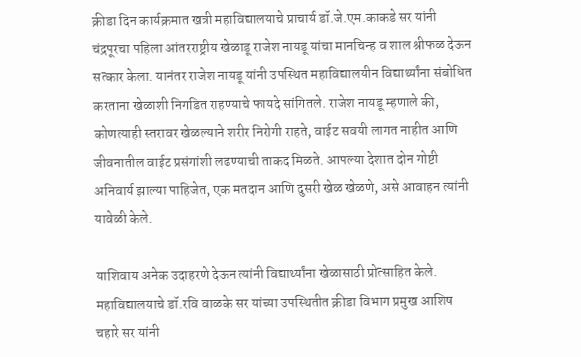क्रीडा दिन कार्यक्रमात खत्री महाविद्यालयाचे प्राचार्य डॉ.जे.एम.काकडे सर यांनी चंद्रपूरचा पहिला आंतरराष्ट्रीय खेळाडू राजेश नायडू यांचा मानचिन्ह व शाल श्रीफळ देऊन सत्कार केला. यानंतर राजेश नायडू यांनी उपस्थित महाविद्यालयीन विद्यार्थ्यांना संबोधित करताना खेळाशी निगडित राहण्याचे फायदे सांगितले. राजेश नायडू म्हणाले की, कोणत्याही स्तरावर खेळल्याने शरीर निरोगी राहते, वाईट सवयी लागत नाहीत आणि जीवनातील वाईट प्रसंगांशी लढण्याची ताकद मिळते. आपल्या देशात दोन गोष्टी अनिवार्य झाल्या पाहिजेत, एक मतदान आणि दुसरी खेळ खेळणे, असे आवाहन त्यांनी यावेळी केले.

याशिवाय अनेक उदाहरणे देऊन त्यांनी विद्यार्थ्यांना खेळासाठी प्रोत्साहित केले. महाविद्यालयाचे डॉ.रवि वाळके सर यांच्या उपस्थितीत क्रीडा विभाग प्रमुख आशिष चहारे सर यांनी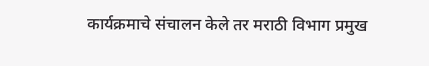कार्यक्रमाचे संचालन केले तर मराठी विभाग प्रमुख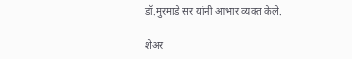डॉ.मुरमाडे सर यांनी आभार व्यक्त केले.

शेअर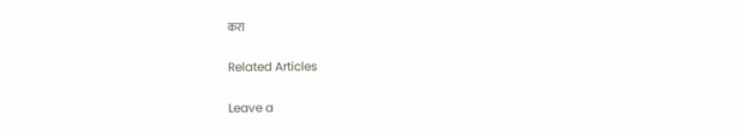करा

Related Articles

Leave a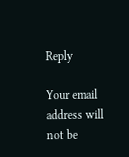Reply

Your email address will not be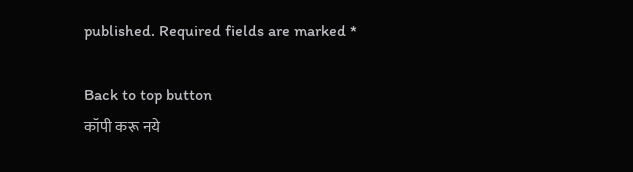published. Required fields are marked *

Back to top button
कॉपी करू नये